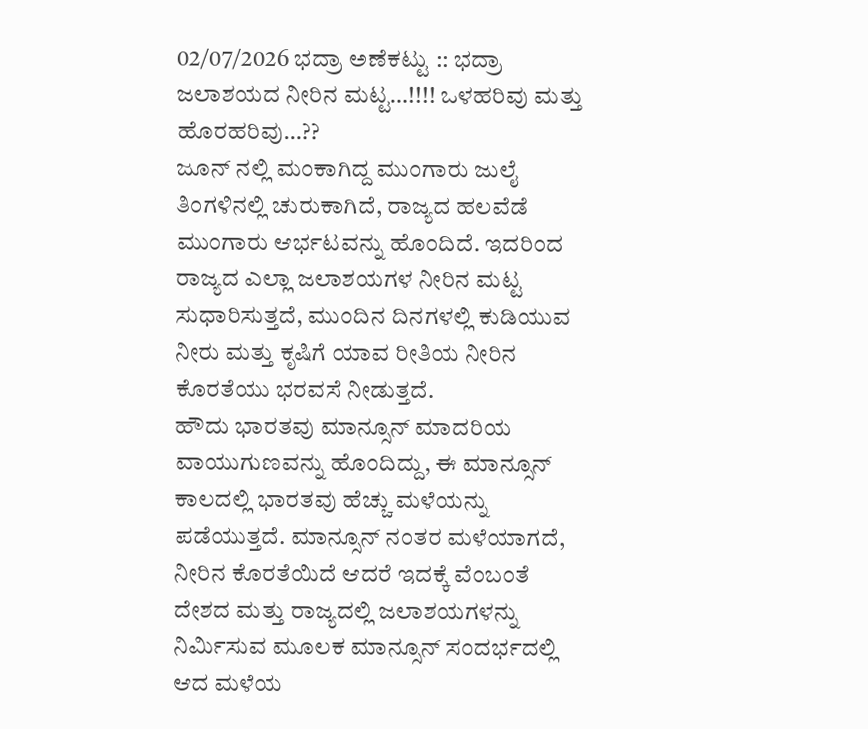02/07/2026 ಭದ್ರಾ ಅಣೆಕಟ್ಟು :: ಭದ್ರಾ ಜಲಾಶಯದ ನೀರಿನ ಮಟ್ಟ…!!!! ಒಳಹರಿವು ಮತ್ತು ಹೊರಹರಿವು…??
ಜೂನ್ ನಲ್ಲಿ ಮಂಕಾಗಿದ್ದ ಮುಂಗಾರು ಜುಲೈ ತಿಂಗಳಿನಲ್ಲಿ ಚುರುಕಾಗಿದೆ, ರಾಜ್ಯದ ಹಲವೆಡೆ ಮುಂಗಾರು ಆರ್ಭಟವನ್ನು ಹೊಂದಿದೆ. ಇದರಿಂದ ರಾಜ್ಯದ ಎಲ್ಲಾ ಜಲಾಶಯಗಳ ನೀರಿನ ಮಟ್ಟ ಸುಧಾರಿಸುತ್ತದೆ, ಮುಂದಿನ ದಿನಗಳಲ್ಲಿ ಕುಡಿಯುವ ನೀರು ಮತ್ತು ಕೃಷಿಗೆ ಯಾವ ರೀತಿಯ ನೀರಿನ ಕೊರತೆಯು ಭರವಸೆ ನೀಡುತ್ತದೆ.
ಹೌದು ಭಾರತವು ಮಾನ್ಸೂನ್ ಮಾದರಿಯ ವಾಯುಗುಣವನ್ನು ಹೊಂದಿದ್ದು, ಈ ಮಾನ್ಸೂನ್ ಕಾಲದಲ್ಲಿ ಭಾರತವು ಹೆಚ್ಚು ಮಳೆಯನ್ನು ಪಡೆಯುತ್ತದೆ. ಮಾನ್ಸೂನ್ ನಂತರ ಮಳೆಯಾಗದೆ, ನೀರಿನ ಕೊರತೆಯಿದೆ ಆದರೆ ಇದಕ್ಕೆ ವೆಂಬಂತೆ ದೇಶದ ಮತ್ತು ರಾಜ್ಯದಲ್ಲಿ ಜಲಾಶಯಗಳನ್ನು ನಿರ್ಮಿಸುವ ಮೂಲಕ ಮಾನ್ಸೂನ್ ಸಂದರ್ಭದಲ್ಲಿ ಆದ ಮಳೆಯ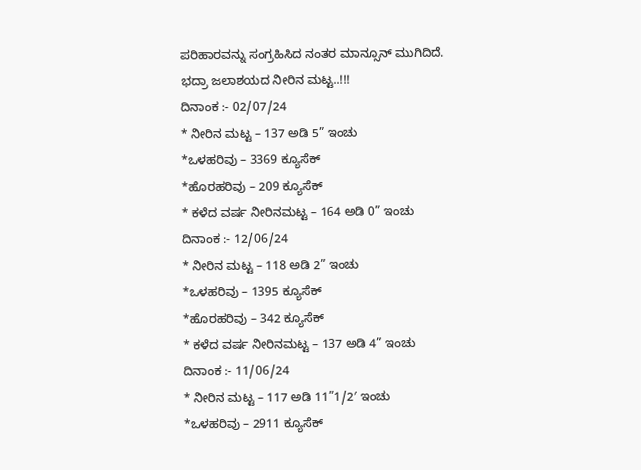ಪರಿಹಾರವನ್ನು ಸಂಗ್ರಹಿಸಿದ ನಂತರ ಮಾನ್ಸೂನ್ ಮುಗಿದಿದೆ.
ಭದ್ರಾ ಜಲಾಶಯದ ನೀರಿನ ಮಟ್ಟ..!!!
ದಿನಾಂಕ :- 02/07/24
* ನೀರಿನ ಮಟ್ಟ – 137 ಅಡಿ 5” ಇಂಚು
*ಒಳಹರಿವು – 3369 ಕ್ಯೂಸೆಕ್
*ಹೊರಹರಿವು – 209 ಕ್ಯೂಸೆಕ್
* ಕಳೆದ ವರ್ಷ ನೀರಿನಮಟ್ಟ – 164 ಅಡಿ 0” ಇಂಚು
ದಿನಾಂಕ :- 12/06/24
* ನೀರಿನ ಮಟ್ಟ – 118 ಅಡಿ 2” ಇಂಚು
*ಒಳಹರಿವು – 1395 ಕ್ಯೂಸೆಕ್
*ಹೊರಹರಿವು – 342 ಕ್ಯೂಸೆಕ್
* ಕಳೆದ ವರ್ಷ ನೀರಿನಮಟ್ಟ – 137 ಅಡಿ 4” ಇಂಚು
ದಿನಾಂಕ :- 11/06/24
* ನೀರಿನ ಮಟ್ಟ – 117 ಅಡಿ 11”1/2′ ಇಂಚು
*ಒಳಹರಿವು – 2911 ಕ್ಯೂಸೆಕ್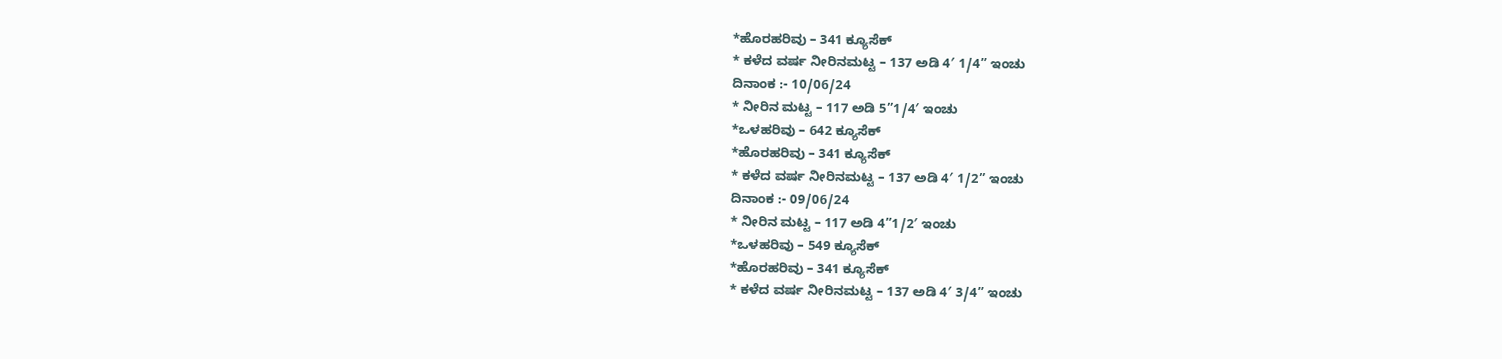*ಹೊರಹರಿವು – 341 ಕ್ಯೂಸೆಕ್
* ಕಳೆದ ವರ್ಷ ನೀರಿನಮಟ್ಟ – 137 ಅಡಿ 4′ 1/4” ಇಂಚು
ದಿನಾಂಕ :- 10/06/24
* ನೀರಿನ ಮಟ್ಟ – 117 ಅಡಿ 5”1/4′ ಇಂಚು
*ಒಳಹರಿವು – 642 ಕ್ಯೂಸೆಕ್
*ಹೊರಹರಿವು – 341 ಕ್ಯೂಸೆಕ್
* ಕಳೆದ ವರ್ಷ ನೀರಿನಮಟ್ಟ – 137 ಅಡಿ 4′ 1/2” ಇಂಚು
ದಿನಾಂಕ :- 09/06/24
* ನೀರಿನ ಮಟ್ಟ – 117 ಅಡಿ 4”1/2′ ಇಂಚು
*ಒಳಹರಿವು – 549 ಕ್ಯೂಸೆಕ್
*ಹೊರಹರಿವು – 341 ಕ್ಯೂಸೆಕ್
* ಕಳೆದ ವರ್ಷ ನೀರಿನಮಟ್ಟ – 137 ಅಡಿ 4′ 3/4” ಇಂಚು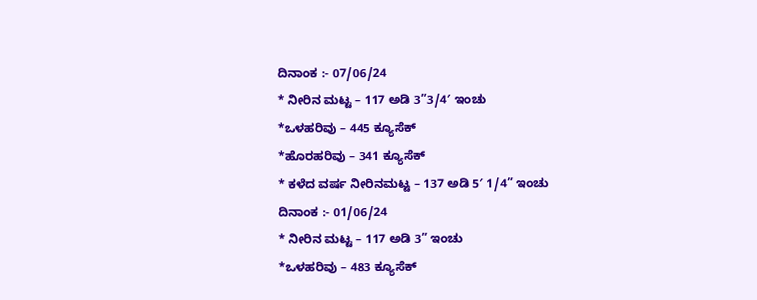ದಿನಾಂಕ :- 07/06/24
* ನೀರಿನ ಮಟ್ಟ – 117 ಅಡಿ 3”3/4′ ಇಂಚು
*ಒಳಹರಿವು – 445 ಕ್ಯೂಸೆಕ್
*ಹೊರಹರಿವು – 341 ಕ್ಯೂಸೆಕ್
* ಕಳೆದ ವರ್ಷ ನೀರಿನಮಟ್ಟ – 137 ಅಡಿ 5′ 1/4” ಇಂಚು
ದಿನಾಂಕ :- 01/06/24
* ನೀರಿನ ಮಟ್ಟ – 117 ಅಡಿ 3” ಇಂಚು
*ಒಳಹರಿವು – 483 ಕ್ಯೂಸೆಕ್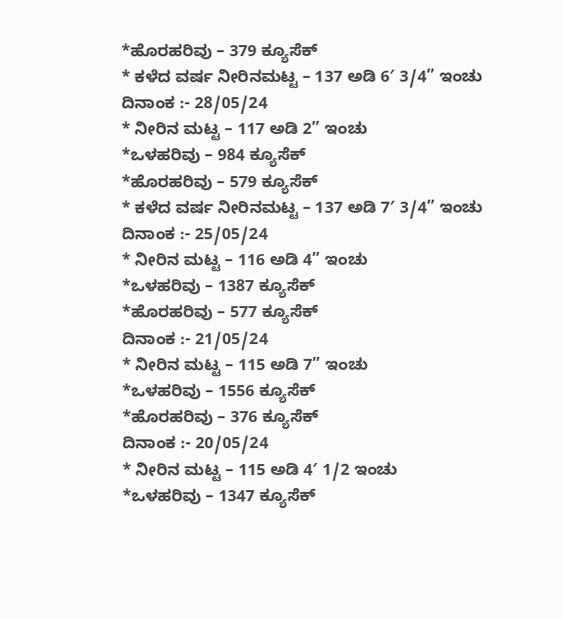*ಹೊರಹರಿವು – 379 ಕ್ಯೂಸೆಕ್
* ಕಳೆದ ವರ್ಷ ನೀರಿನಮಟ್ಟ – 137 ಅಡಿ 6′ 3/4” ಇಂಚು
ದಿನಾಂಕ :- 28/05/24
* ನೀರಿನ ಮಟ್ಟ – 117 ಅಡಿ 2” ಇಂಚು
*ಒಳಹರಿವು – 984 ಕ್ಯೂಸೆಕ್
*ಹೊರಹರಿವು – 579 ಕ್ಯೂಸೆಕ್
* ಕಳೆದ ವರ್ಷ ನೀರಿನಮಟ್ಟ – 137 ಅಡಿ 7′ 3/4” ಇಂಚು
ದಿನಾಂಕ :- 25/05/24
* ನೀರಿನ ಮಟ್ಟ – 116 ಅಡಿ 4” ಇಂಚು
*ಒಳಹರಿವು – 1387 ಕ್ಯೂಸೆಕ್
*ಹೊರಹರಿವು – 577 ಕ್ಯೂಸೆಕ್
ದಿನಾಂಕ :- 21/05/24
* ನೀರಿನ ಮಟ್ಟ – 115 ಅಡಿ 7” ಇಂಚು
*ಒಳಹರಿವು – 1556 ಕ್ಯೂಸೆಕ್
*ಹೊರಹರಿವು – 376 ಕ್ಯೂಸೆಕ್
ದಿನಾಂಕ :- 20/05/24
* ನೀರಿನ ಮಟ್ಟ – 115 ಅಡಿ 4′ 1/2 ಇಂಚು
*ಒಳಹರಿವು – 1347 ಕ್ಯೂಸೆಕ್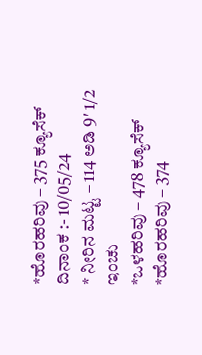*ಹೊರಹರಿವು – 375 ಕ್ಯೂಸೆಕ್
ದಿನಾಂಕ :- 10/05/24
* ನೀರಿನ ಮಟ್ಟ – 114 ಅಡಿ 9′ 1/2 ಇಂಚು
*ಒಳಹರಿವು – 478 ಕ್ಯೂಸೆಕ್
*ಹೊರಹರಿವು – 374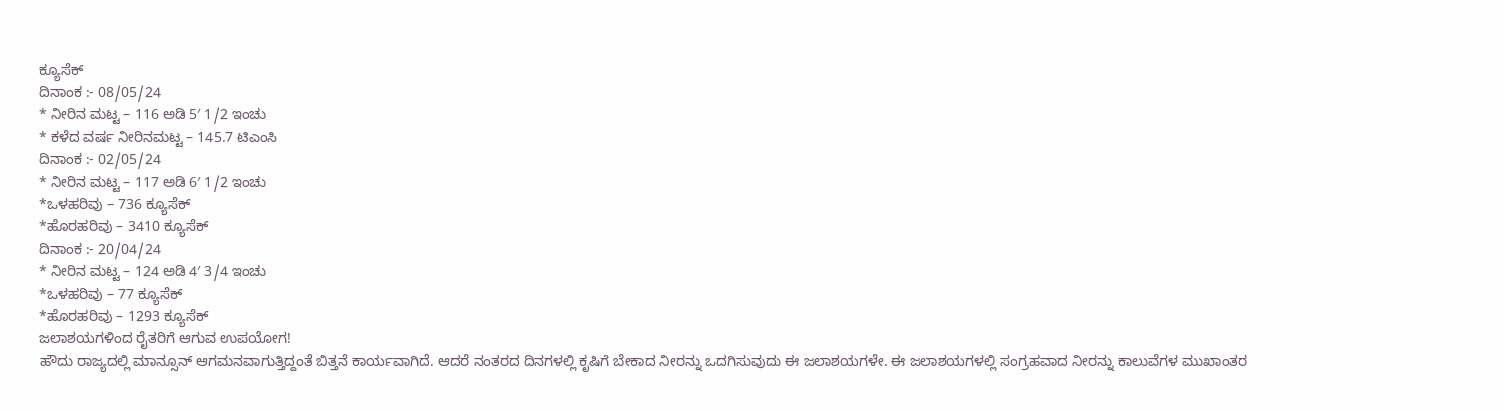ಕ್ಯೂಸೆಕ್
ದಿನಾಂಕ :- 08/05/24
* ನೀರಿನ ಮಟ್ಟ – 116 ಅಡಿ 5′ 1/2 ಇಂಚು
* ಕಳೆದ ವರ್ಷ ನೀರಿನಮಟ್ಟ – 145.7 ಟಿಎಂಸಿ
ದಿನಾಂಕ :- 02/05/24
* ನೀರಿನ ಮಟ್ಟ – 117 ಅಡಿ 6′ 1/2 ಇಂಚು
*ಒಳಹರಿವು – 736 ಕ್ಯೂಸೆಕ್
*ಹೊರಹರಿವು – 3410 ಕ್ಯೂಸೆಕ್
ದಿನಾಂಕ :- 20/04/24
* ನೀರಿನ ಮಟ್ಟ – 124 ಅಡಿ 4′ 3/4 ಇಂಚು
*ಒಳಹರಿವು – 77 ಕ್ಯೂಸೆಕ್
*ಹೊರಹರಿವು – 1293 ಕ್ಯೂಸೆಕ್
ಜಲಾಶಯಗಳಿಂದ ರೈತರಿಗೆ ಆಗುವ ಉಪಯೋಗ!
ಹೌದು ರಾಜ್ಯದಲ್ಲಿ ಮಾನ್ಸೂನ್ ಆಗಮನವಾಗುತ್ತಿದ್ದಂತೆ ಬಿತ್ತನೆ ಕಾರ್ಯವಾಗಿದೆ. ಆದರೆ ನಂತರದ ದಿನಗಳಲ್ಲಿ ಕೃಷಿಗೆ ಬೇಕಾದ ನೀರನ್ನು ಒದಗಿಸುವುದು ಈ ಜಲಾಶಯಗಳೇ. ಈ ಜಲಾಶಯಗಳಲ್ಲಿ ಸಂಗ್ರಹವಾದ ನೀರನ್ನು ಕಾಲುವೆಗಳ ಮುಖಾಂತರ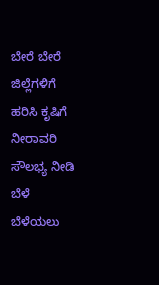ಬೇರೆ ಬೇರೆ ಜಿಲ್ಲೆಗಳಿಗೆ ಹರಿಸಿ ಕೃಷಿಗೆ ನೀರಾವರಿ ಸೌಲಭ್ಯ ನೀಡಿ ಬೆಳೆ ಬೆಳೆಯಲು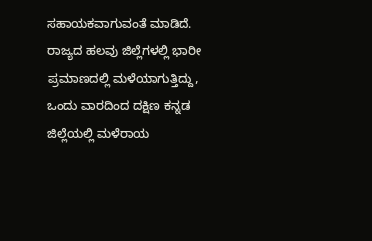ಸಹಾಯಕವಾಗುವಂತೆ ಮಾಡಿದೆ.
ರಾಜ್ಯದ ಹಲವು ಜಿಲ್ಲೆಗಳಲ್ಲಿ ಭಾರೀ ಪ್ರಮಾಣದಲ್ಲಿ ಮಳೆಯಾಗುತ್ತಿದ್ದು, ಒಂದು ವಾರದಿಂದ ದಕ್ಷಿಣ ಕನ್ನಡ ಜಿಲ್ಲೆಯಲ್ಲಿ ಮಳೆರಾಯ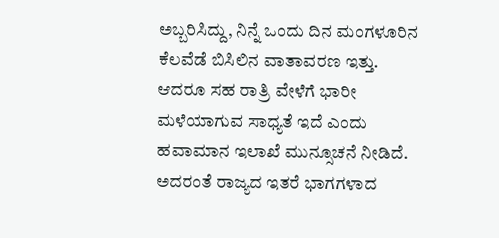ಅಬ್ಬರಿಸಿದ್ದು, ನಿನ್ನೆ ಒಂದು ದಿನ ಮಂಗಳೂರಿನ ಕೆಲವೆಡೆ ಬಿಸಿಲಿನ ವಾತಾವರಣ ಇತ್ತು. ಆದರೂ ಸಹ ರಾತ್ರಿ ವೇಳೆಗೆ ಭಾರೀ ಮಳೆಯಾಗುವ ಸಾಧ್ಯತೆ ಇದೆ ಎಂದು ಹವಾಮಾನ ಇಲಾಖೆ ಮುನ್ಸೂಚನೆ ನೀಡಿದೆ.
ಅದರಂತೆ ರಾಜ್ಯದ ಇತರೆ ಭಾಗಗಳಾದ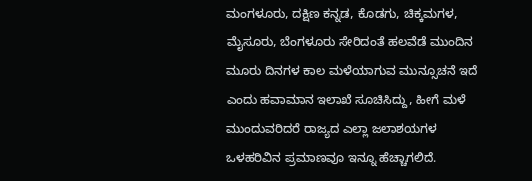ಮಂಗಳೂರು, ದಕ್ಷಿಣ ಕನ್ನಡ, ಕೊಡಗು, ಚಿಕ್ಕಮಗಳ, ಮೈಸೂರು, ಬೆಂಗಳೂರು ಸೇರಿದಂತೆ ಹಲವೆಡೆ ಮುಂದಿನ ಮೂರು ದಿನಗಳ ಕಾಲ ಮಳೆಯಾಗುವ ಮುನ್ಸೂಚನೆ ಇದೆ ಎಂದು ಹವಾಮಾನ ಇಲಾಖೆ ಸೂಚಿಸಿದ್ದು, ಹೀಗೆ ಮಳೆ ಮುಂದುವರಿದರೆ ರಾಜ್ಯದ ಎಲ್ಲಾ ಜಲಾಶಯಗಳ ಒಳಹರಿವಿನ ಪ್ರಮಾಣವೂ ಇನ್ನೂ ಹೆಚ್ಚಾಗಲಿದೆ.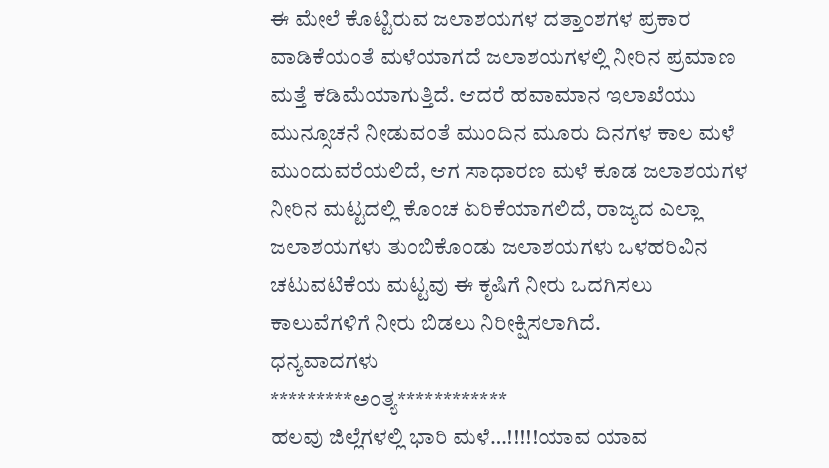ಈ ಮೇಲೆ ಕೊಟ್ಟಿರುವ ಜಲಾಶಯಗಳ ದತ್ತಾಂಶಗಳ ಪ್ರಕಾರ ವಾಡಿಕೆಯಂತೆ ಮಳೆಯಾಗದೆ ಜಲಾಶಯಗಳಲ್ಲಿ ನೀರಿನ ಪ್ರಮಾಣ ಮತ್ತೆ ಕಡಿಮೆಯಾಗುತ್ತಿದೆ. ಆದರೆ ಹವಾಮಾನ ಇಲಾಖೆಯು ಮುನ್ಸೂಚನೆ ನೀಡುವಂತೆ ಮುಂದಿನ ಮೂರು ದಿನಗಳ ಕಾಲ ಮಳೆ ಮುಂದುವರೆಯಲಿದೆ, ಆಗ ಸಾಧಾರಣ ಮಳೆ ಕೂಡ ಜಲಾಶಯಗಳ ನೀರಿನ ಮಟ್ಟದಲ್ಲಿ ಕೊಂಚ ಏರಿಕೆಯಾಗಲಿದೆ, ರಾಜ್ಯದ ಎಲ್ಲಾ ಜಲಾಶಯಗಳು ತುಂಬಿಕೊಂಡು ಜಲಾಶಯಗಳು ಒಳಹರಿವಿನ ಚಟುವಟಿಕೆಯ ಮಟ್ಟವು ಈ ಕೃಷಿಗೆ ನೀರು ಒದಗಿಸಲು ಕಾಲುವೆಗಳಿಗೆ ನೀರು ಬಿಡಲು ನಿರೀಕ್ಷಿಸಲಾಗಿದೆ.
ಧನ್ಯವಾದಗಳು
*********ಅಂತ್ಯ************
ಹಲವು ಜಿಲ್ಲೆಗಳಲ್ಲಿ ಭಾರಿ ಮಳೆ…!!!!!ಯಾವ ಯಾವ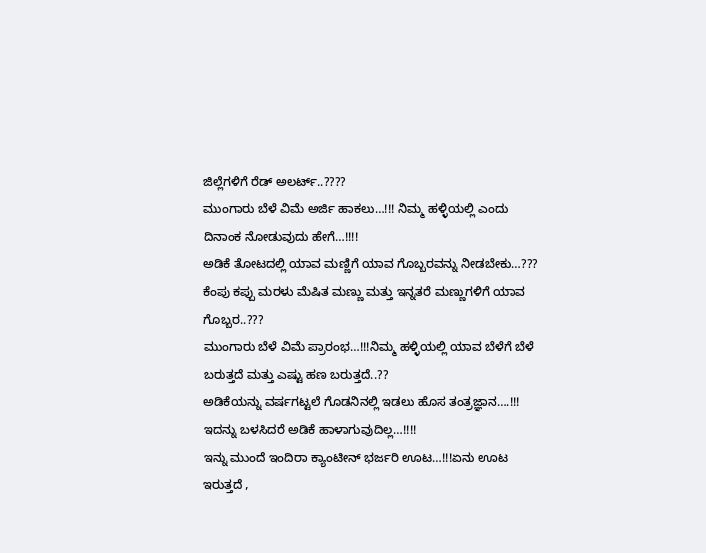ಜಿಲ್ಲೆಗಳಿಗೆ ರೆಡ್ ಅಲರ್ಟ್..????
ಮುಂಗಾರು ಬೆಳೆ ವಿಮೆ ಅರ್ಜಿ ಹಾಕಲು…!!! ನಿಮ್ಮ ಹಳ್ಳಿಯಲ್ಲಿ ಎಂದು ದಿನಾಂಕ ನೋಡುವುದು ಹೇಗೆ…!!!!
ಅಡಿಕೆ ತೋಟದಲ್ಲಿ ಯಾವ ಮಣ್ಣಿಗೆ ಯಾವ ಗೊಬ್ಬರವನ್ನು ನೀಡಬೇಕು…??? ಕೆಂಪು ಕಪ್ಪು ಮರಳು ಮೆಷಿತ ಮಣ್ಣು ಮತ್ತು ಇನ್ನತರೆ ಮಣ್ಣುಗಳಿಗೆ ಯಾವ ಗೊಬ್ಬರ..???
ಮುಂಗಾರು ಬೆಳೆ ವಿಮೆ ಪ್ರಾರಂಭ…!!!ನಿಮ್ಮ ಹಳ್ಳಿಯಲ್ಲಿ ಯಾವ ಬೆಳೆಗೆ ಬೆಳೆ ಬರುತ್ತದೆ ಮತ್ತು ಎಷ್ಟು ಹಣ ಬರುತ್ತದೆ..??
ಅಡಿಕೆಯನ್ನು ವರ್ಷಗಟ್ಟಲೆ ಗೊಡನಿನಲ್ಲಿ ಇಡಲು ಹೊಸ ತಂತ್ರಜ್ಞಾನ….!!! ಇದನ್ನು ಬಳಸಿದರೆ ಅಡಿಕೆ ಹಾಳಾಗುವುದಿಲ್ಲ…!!!!
ಇನ್ನು ಮುಂದೆ ಇಂದಿರಾ ಕ್ಯಾಂಟೀನ್ ಭರ್ಜರಿ ಊಟ…!!!ಏನು ಊಟ ಇರುತ್ತದೆ ,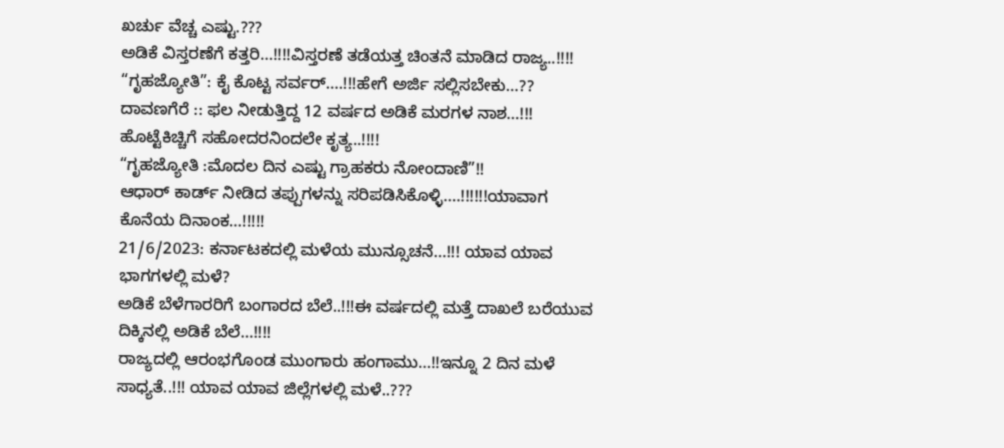ಖರ್ಚು ವೆಚ್ಚ ಎಷ್ಟು.???
ಅಡಿಕೆ ವಿಸ್ತರಣೆಗೆ ಕತ್ತರಿ…!!!!ವಿಸ್ತರಣೆ ತಡೆಯತ್ತ ಚಿಂತನೆ ಮಾಡಿದ ರಾಜ್ಯ..!!!!
“ಗೃಹಜ್ಯೋತಿ”: ಕೈ ಕೊಟ್ಟ ಸರ್ವರ್….!!!ಹೇಗೆ ಅರ್ಜಿ ಸಲ್ಲಿಸಬೇಕು…??
ದಾವಣಗೆರೆ :: ಫಲ ನೀಡುತ್ತಿದ್ದ 12 ವರ್ಷದ ಅಡಿಕೆ ಮರಗಳ ನಾಶ…!!! ಹೊಟ್ಟೆಕಿಚ್ಚಿಗೆ ಸಹೋದರನಿಂದಲೇ ಕೃತ್ಯ..!!!!
“ಗೃಹಜ್ಯೋತಿ :ಮೊದಲ ದಿನ ಎಷ್ಟು ಗ್ರಾಹಕರು ನೋಂದಾಣಿ”!!
ಆಧಾರ್ ಕಾರ್ಡ್ ನೀಡಿದ ತಪ್ಪುಗಳನ್ನು ಸರಿಪಡಿಸಿಕೊಳ್ಳಿ….!!!!!!ಯಾವಾಗ ಕೊನೆಯ ದಿನಾಂಕ…!!!!!
21/6/2023: ಕರ್ನಾಟಕದಲ್ಲಿ ಮಳೆಯ ಮುನ್ಸೂಚನೆ…!!! ಯಾವ ಯಾವ ಭಾಗಗಳಲ್ಲಿ ಮಳೆ?
ಅಡಿಕೆ ಬೆಳೆಗಾರರಿಗೆ ಬಂಗಾರದ ಬೆಲೆ..!!!ಈ ವರ್ಷದಲ್ಲಿ ಮತ್ತೆ ದಾಖಲೆ ಬರೆಯುವ ದಿಕ್ಕಿನಲ್ಲಿ ಅಡಿಕೆ ಬೆಲೆ…!!!!
ರಾಜ್ಯದಲ್ಲಿ ಆರಂಭಗೊಂಡ ಮುಂಗಾರು ಹಂಗಾಮು…!!ಇನ್ನೂ 2 ದಿನ ಮಳೆ ಸಾಧ್ಯತೆ..!!! ಯಾವ ಯಾವ ಜಿಲ್ಲೆಗಳಲ್ಲಿ ಮಳೆ..???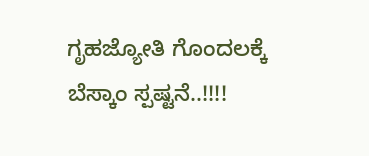ಗೃಹಜ್ಯೋತಿ ಗೊಂದಲಕ್ಕೆ ಬೆಸ್ಕಾಂ ಸ್ಪಷ್ಟನೆ..!!!!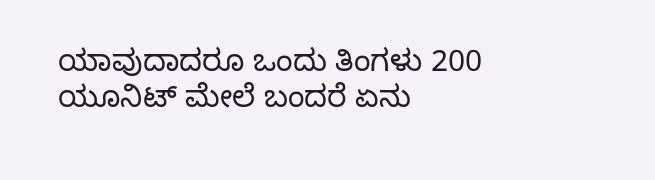ಯಾವುದಾದರೂ ಒಂದು ತಿಂಗಳು 200 ಯೂನಿಟ್ ಮೇಲೆ ಬಂದರೆ ಏನು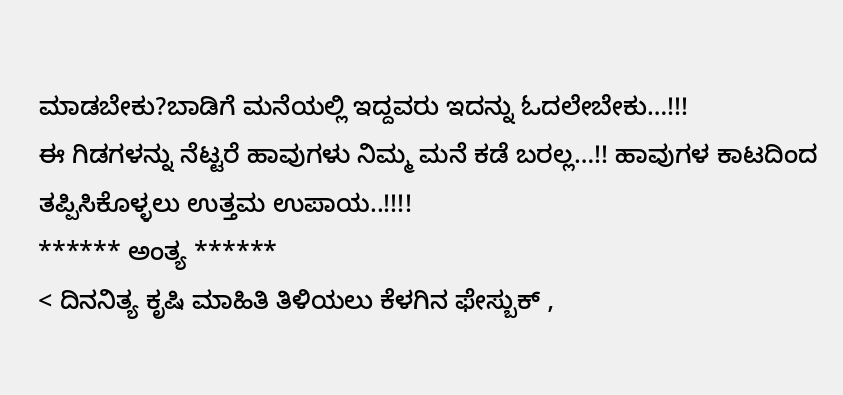ಮಾಡಬೇಕು?ಬಾಡಿಗೆ ಮನೆಯಲ್ಲಿ ಇದ್ದವರು ಇದನ್ನು ಓದಲೇಬೇಕು…!!!
ಈ ಗಿಡಗಳನ್ನು ನೆಟ್ಟರೆ ಹಾವುಗಳು ನಿಮ್ಮ ಮನೆ ಕಡೆ ಬರಲ್ಲ…!! ಹಾವುಗಳ ಕಾಟದಿಂದ ತಪ್ಪಿಸಿಕೊಳ್ಳಲು ಉತ್ತಮ ಉಪಾಯ..!!!!
****** ಅಂತ್ಯ ******
< ದಿನನಿತ್ಯ ಕೃಷಿ ಮಾಹಿತಿ ತಿಳಿಯಲು ಕೆಳಗಿನ ಫೇಸ್ಬುಕ್ ,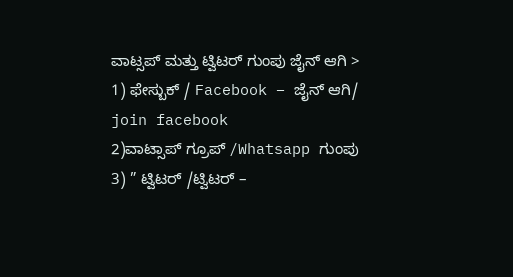ವಾಟ್ಸಪ್ ಮತ್ತು ಟ್ವಿಟರ್ ಗುಂಪು ಜೈನ್ ಆಗಿ >
1) ಫೇಸ್ಬುಕ್ / Facebook – ಜೈನ್ ಆಗಿ/ join facebook
2)ವಾಟ್ಸಾಪ್ ಗ್ರೂಪ್ /Whatsapp ಗುಂಪು
3) ” ಟ್ವಿಟರ್ /ಟ್ವಿಟರ್ –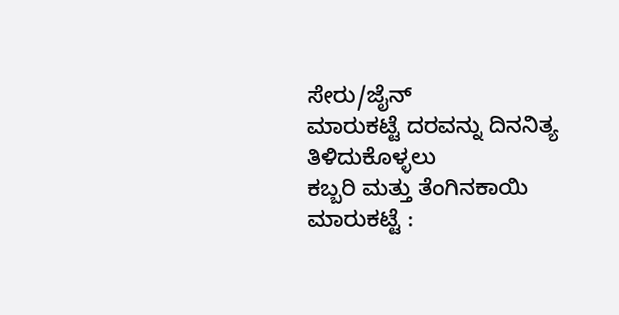ಸೇರು/ಜೈನ್
ಮಾರುಕಟ್ಟೆ ದರವನ್ನು ದಿನನಿತ್ಯ ತಿಳಿದುಕೊಳ್ಳಲು
ಕಬ್ಬರಿ ಮತ್ತು ತೆಂಗಿನಕಾಯಿ ಮಾರುಕಟ್ಟೆ :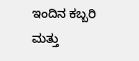ಇಂದಿನ ಕಬ್ಬರಿ ಮತ್ತು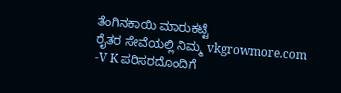ತೆಂಗಿನಕಾಯಿ ಮಾರುಕಟ್ಟೆ
ರೈತರ ಸೇವೆಯಲ್ಲಿ ನಿಮ್ಮ vkgrowmore.com
-V K ಪರಿಸರದೊಂದಿಗೆ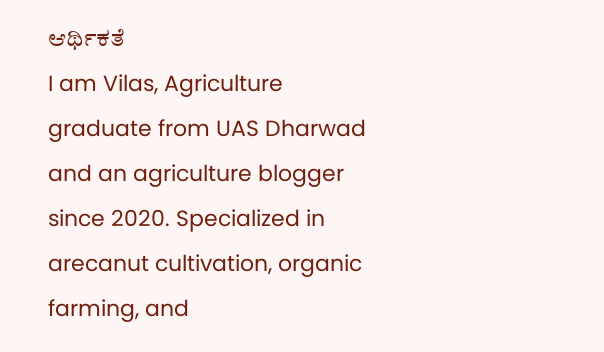ಆರ್ಥಿಕತೆ
I am Vilas, Agriculture graduate from UAS Dharwad and an agriculture blogger since 2020. Specialized in arecanut cultivation, organic farming, and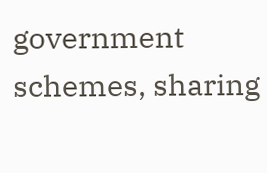government schemes, sharing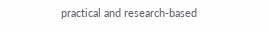practical and research-based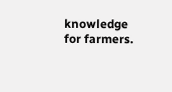knowledge for farmers.